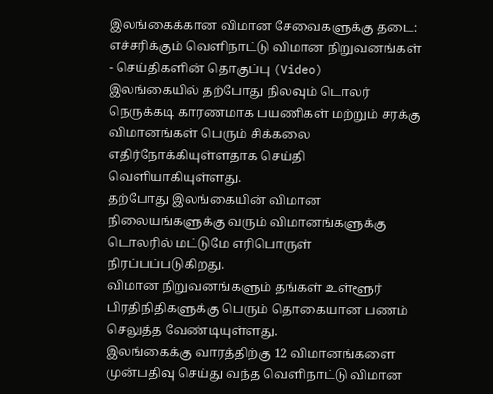இலங்கைக்கான விமான சேவைகளுக்கு தடை: எச்சரிக்கும் வெளிநாட்டு விமான நிறுவனங்கள் - செய்திகளின் தொகுப்பு (Video)
இலங்கையில் தற்போது நிலவும் டொலர் நெருக்கடி காரணமாக பயணிகள் மற்றும் சரக்கு விமானங்கள் பெரும் சிக்கலை எதிர்நோக்கியுள்ளதாக செய்தி வெளியாகியுள்ளது.
தற்போது இலங்கையின் விமான நிலையங்களுக்கு வரும் விமானங்களுக்கு டொலரில் மட்டுமே எரிபொருள் நிரப்பப்படுகிறது.
விமான நிறுவனங்களும் தங்கள் உள்ளூர் பிரதிநிதிகளுக்கு பெரும் தொகையான பணம் செலுத்த வேண்டியுள்ளது.
இலங்கைக்கு வாரத்திற்கு 12 விமானங்களை முன்பதிவு செய்து வந்த வெளிநாட்டு விமான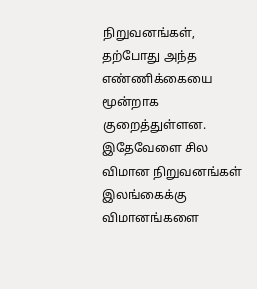நிறுவனங்கள், தற்போது அந்த எண்ணிக்கையை மூன்றாக குறைத்துள்ளன.
இதேவேளை சில விமான நிறுவனங்கள் இலங்கைக்கு விமானங்களை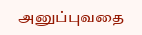அனுப்புவதை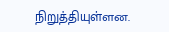நிறுத்தியுள்ளன.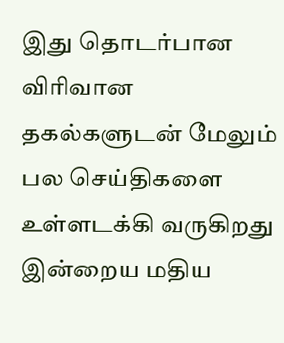இது தொடர்பான விரிவான தகல்களுடன் மேலும் பல செய்திகளை உள்ளடக்கி வருகிறது இன்றைய மதிய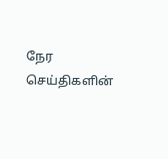நேர செய்திகளின்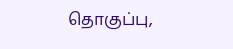தொகுப்பு,